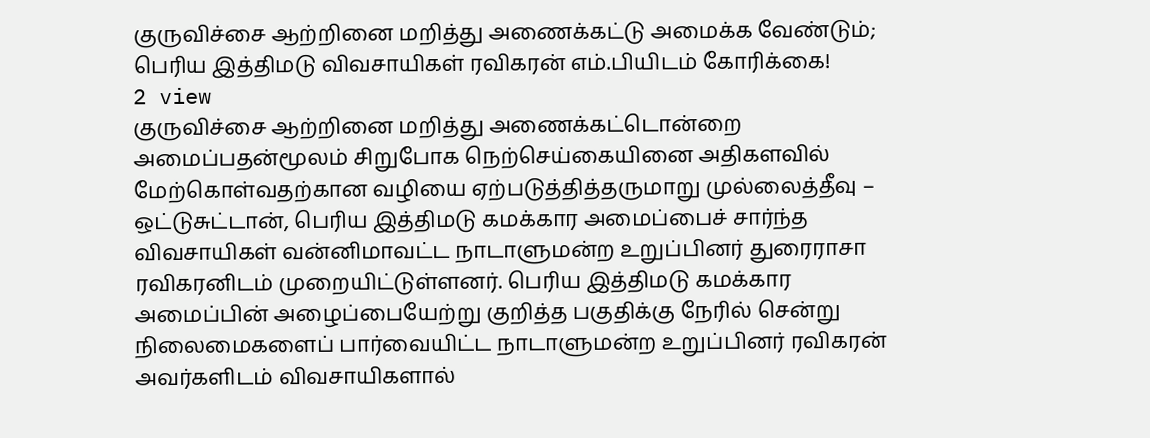குருவிச்சை ஆற்றினை மறித்து அணைக்கட்டு அமைக்க வேண்டும்; பெரிய இத்திமடு விவசாயிகள் ரவிகரன் எம்.பியிடம் கோரிக்கை!
2 view
குருவிச்சை ஆற்றினை மறித்து அணைக்கட்டொன்றை அமைப்பதன்மூலம் சிறுபோக நெற்செய்கையினை அதிகளவில் மேற்கொள்வதற்கான வழியை ஏற்படுத்தித்தருமாறு முல்லைத்தீவு – ஒட்டுசுட்டான், பெரிய இத்திமடு கமக்கார அமைப்பைச் சார்ந்த விவசாயிகள் வன்னிமாவட்ட நாடாளுமன்ற உறுப்பினர் துரைராசா ரவிகரனிடம் முறையிட்டுள்ளனர். பெரிய இத்திமடு கமக்கார அமைப்பின் அழைப்பையேற்று குறித்த பகுதிக்கு நேரில் சென்று நிலைமைகளைப் பார்வையிட்ட நாடாளுமன்ற உறுப்பினர் ரவிகரன் அவர்களிடம் விவசாயிகளால்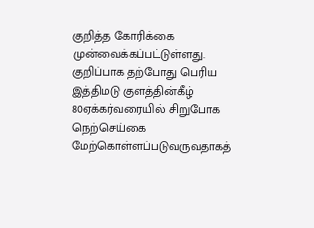குறித்த கோரிக்கை முன்வைக்கப்பட்டுள்ளது. குறிப்பாக தற்போது பெரிய இத்திமடு குளத்தின்கீழ் 80ஏக்கர்வரையில் சிறுபோக நெற்செய்கை மேற்கொள்ளப்படுவருவதாகத்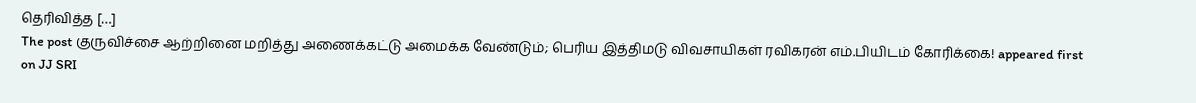தெரிவித்த […]
The post குருவிச்சை ஆற்றினை மறித்து அணைக்கட்டு அமைக்க வேண்டும்; பெரிய இத்திமடு விவசாயிகள் ரவிகரன் எம்.பியிடம் கோரிக்கை! appeared first on JJ SRI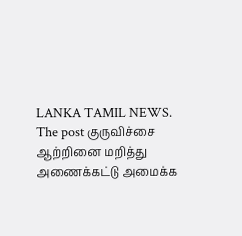LANKA TAMIL NEWS.
The post குருவிச்சை ஆற்றினை மறித்து அணைக்கட்டு அமைக்க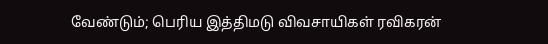வேண்டும்; பெரிய இத்திமடு விவசாயிகள் ரவிகரன்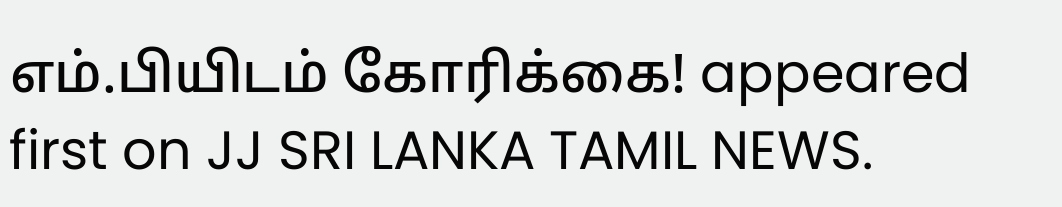எம்.பியிடம் கோரிக்கை! appeared first on JJ SRI LANKA TAMIL NEWS.